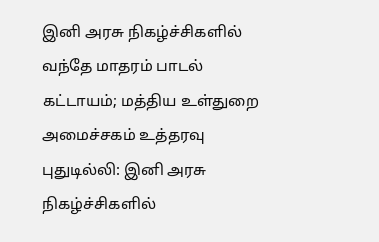இனி அரசு நிகழ்ச்சிகளில் வந்தே மாதரம் பாடல் கட்டாயம்; மத்திய உள்துறை அமைச்சகம் உத்தரவு
புதுடில்லி: இனி அரசு நிகழ்ச்சிகளில்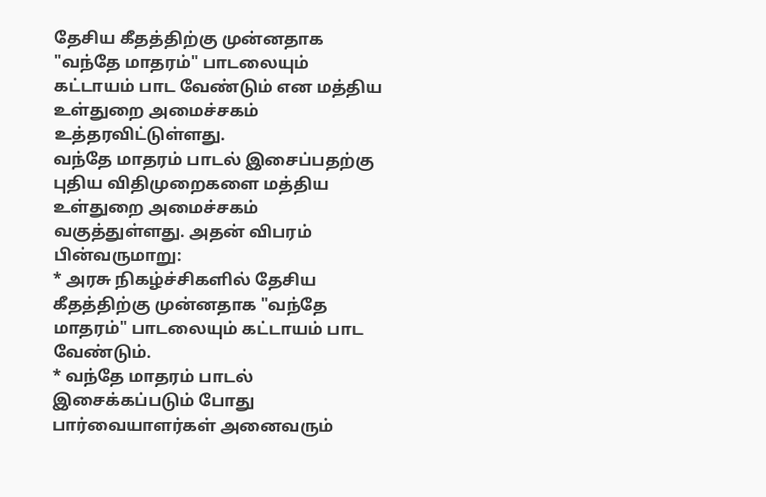தேசிய கீதத்திற்கு முன்னதாக "வந்தே மாதரம்" பாடலையும் கட்டாயம் பாட வேண்டும் என மத்திய உள்துறை அமைச்சகம் உத்தரவிட்டுள்ளது.
வந்தே மாதரம் பாடல் இசைப்பதற்கு புதிய விதிமுறைகளை மத்திய உள்துறை அமைச்சகம் வகுத்துள்ளது. அதன் விபரம் பின்வருமாறு:
* அரசு நிகழ்ச்சிகளில் தேசிய கீதத்திற்கு முன்னதாக "வந்தே மாதரம்" பாடலையும் கட்டாயம் பாட வேண்டும்.
* வந்தே மாதரம் பாடல் இசைக்கப்படும் போது பார்வையாளர்கள் அனைவரும்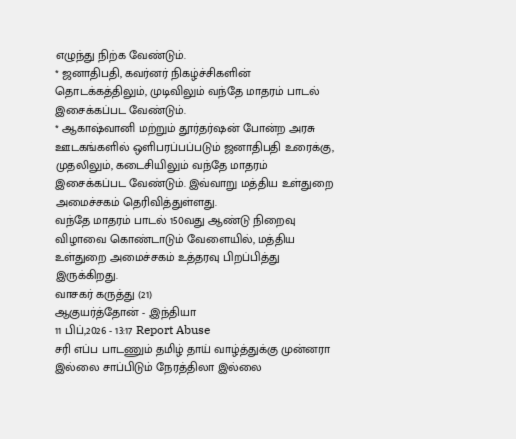எழுந்து நிற்க வேண்டும்.
* ஜனாதிபதி, கவர்னர் நிகழ்ச்சிகளின் தொடக்கத்திலும், முடிவிலும் வந்தே மாதரம் பாடல் இசைக்கப்பட வேண்டும்.
* ஆகாஷ்வானி மற்றும் தூர்தர்ஷன் போன்ற அரசு ஊடகங்களில் ஒளிபரப்பப்படும் ஜனாதிபதி உரைக்கு, முதலிலும், கடைசியிலும் வந்தே மாதரம் இசைக்கப்பட வேண்டும். இவ்வாறு மத்திய உள்துறை அமைச்சகம் தெரிவித்துள்ளது.
வந்தே மாதரம் பாடல் 150வது ஆண்டு நிறைவு விழாவை கொண்டாடும் வேளையில், மத்திய உள்துறை அமைச்சகம் உத்தரவு பிறப்பித்து இருக்கிறது.
வாசகர் கருத்து (21)
ஆகுயர்த்தோன் - ,இந்தியா
11 பிப்,2026 - 13:17 Report Abuse
சரி எப்ப பாடணும் தமிழ் தாய் வாழ்த்துக்கு முன்னரா இல்லை சாப்பிடும் நேரத்திலா இல்லை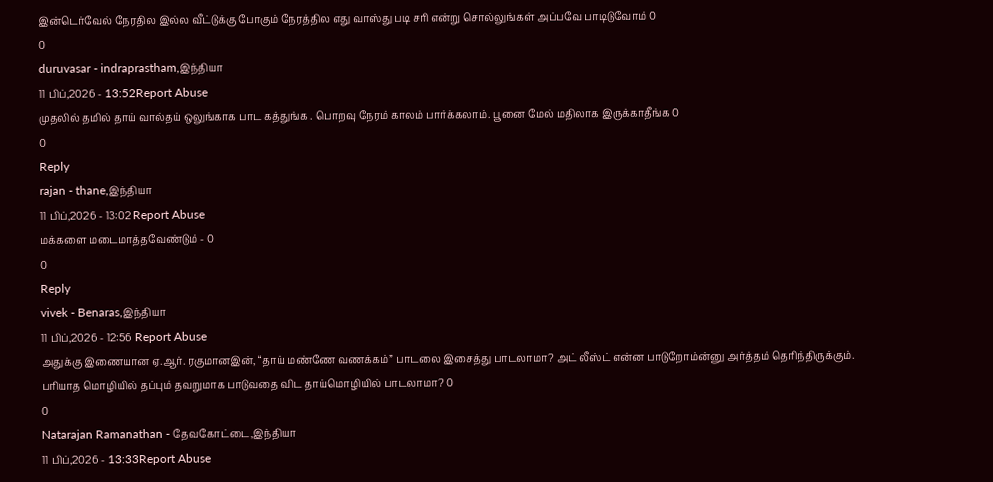இன்டெர்வேல் நேரதில இல்ல வீட்டுக்கு போகும் நேரத்தில எது வாஸ்து படி சரி என்று சொல்லுங்கள் அப்பவே பாடிடுவோம் 0
0
duruvasar - indraprastham,இந்தியா
11 பிப்,2026 - 13:52Report Abuse
முதலில் தமில் தாய் வால்தய் ஒலுங்காக பாட கத்துங்க . பொறவு நேரம் காலம் பார்க்கலாம். பூனை மேல் மதிலாக இருக்காதீங்க 0
0
Reply
rajan - thane,இந்தியா
11 பிப்,2026 - 13:02 Report Abuse
மக்களை மடைமாத்தவேண்டும் - 0
0
Reply
vivek - Benaras,இந்தியா
11 பிப்,2026 - 12:56 Report Abuse
அதுக்கு இணையான ஏ.ஆர். ரகுமானஇன், “தாய் மண்ணே வணக்கம்” பாடலை இசைத்து பாடலாமா? அட் லீஸ்ட் என்ன பாடுறோம்ன்னு அர்த்தம் தெரிந்திருக்கும். பரியாத மொழியில் தப்பும் தவறுமாக பாடுவதை விட தாய்மொழியில் பாடலாமா? 0
0
Natarajan Ramanathan - தேவகோட்டை,இந்தியா
11 பிப்,2026 - 13:33Report Abuse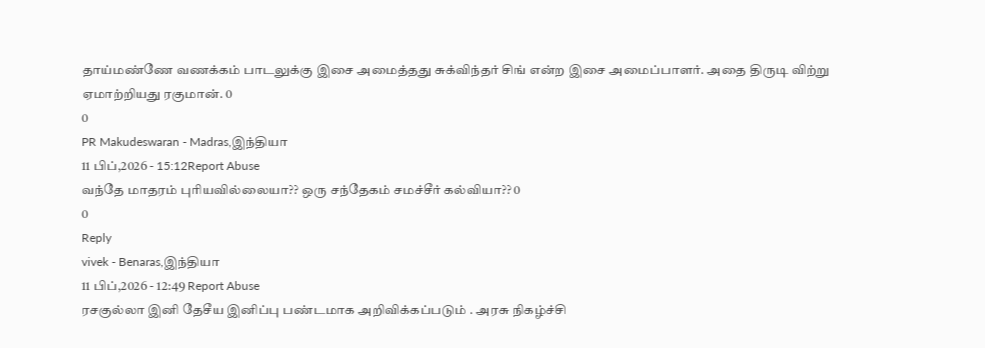தாய்மண்ணே வணக்கம் பாடலுக்கு இசை அமைத்தது சுக்விந்தர் சிங் என்ற இசை அமைப்பாளர். அதை திருடி விற்று ஏமாற்றியது ரகுமான். 0
0
PR Makudeswaran - Madras,இந்தியா
11 பிப்,2026 - 15:12Report Abuse
வந்தே மாதரம் புரியவில்லையா?? ஒரு சந்தேகம் சமச்சீர் கல்வியா?? 0
0
Reply
vivek - Benaras,இந்தியா
11 பிப்,2026 - 12:49 Report Abuse
ரசகுல்லா இனி தேசீய இனிப்பு பண்டமாக அறிவிக்கப்படும் . அரசு நிகழ்ச்சி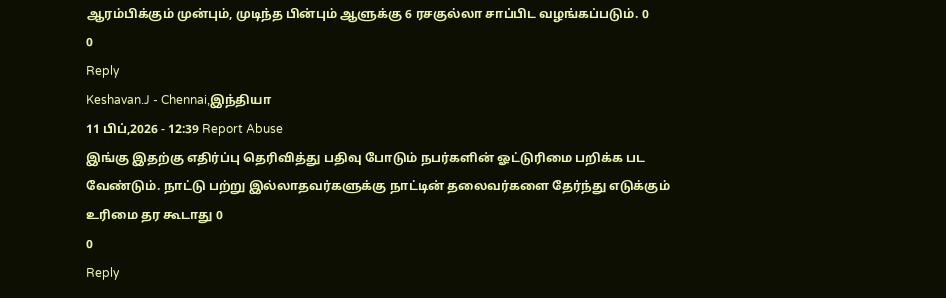ஆரம்பிக்கும் முன்பும், முடிந்த பின்பும் ஆளுக்கு 6 ரசகுல்லா சாப்பிட வழங்கப்படும். 0
0
Reply
Keshavan.J - Chennai,இந்தியா
11 பிப்,2026 - 12:39 Report Abuse
இங்கு இதற்கு எதிர்ப்பு தெரிவித்து பதிவு போடும் நபர்களின் ஓட்டுரிமை பறிக்க பட வேண்டும். நாட்டு பற்று இல்லாதவர்களுக்கு நாட்டின் தலைவர்களை தேர்ந்து எடுக்கும் உரிமை தர கூடாது 0
0
Reply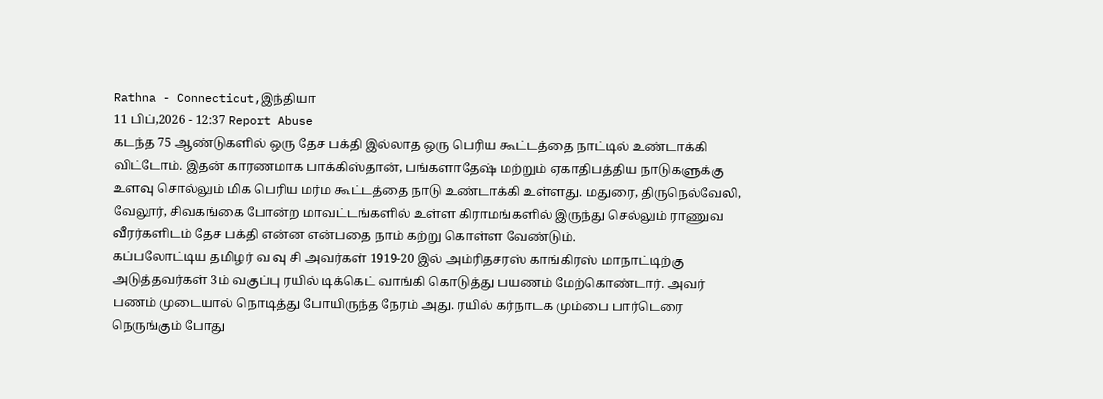Rathna - Connecticut,இந்தியா
11 பிப்,2026 - 12:37 Report Abuse
கடந்த 75 ஆண்டுகளில் ஒரு தேச பக்தி இல்லாத ஒரு பெரிய கூட்டத்தை நாட்டில் உண்டாக்கி விட்டோம். இதன் காரணமாக பாக்கிஸ்தான், பங்களாதேஷ் மற்றும் ஏகாதிபத்திய நாடுகளுக்கு உளவு சொல்லும் மிக பெரிய மர்ம கூட்டத்தை நாடு உண்டாக்கி உள்ளது. மதுரை, திருநெல்வேலி, வேலூர், சிவகங்கை போன்ற மாவட்டங்களில் உள்ள கிராமங்களில் இருந்து செல்லும் ராணுவ வீரர்களிடம் தேச பக்தி என்ன என்பதை நாம் கற்று கொள்ள வேண்டும்.
கப்பலோட்டிய தமிழர் வ வு சி அவர்கள் 1919-20 இல் அம்ரிதசரஸ் காங்கிரஸ் மாநாட்டிற்கு அடுத்தவர்கள் 3ம் வகுப்பு ரயில் டிக்கெட் வாங்கி கொடுத்து பயணம் மேற்கொண்டார். அவர் பணம் முடையால் நொடித்து போயிருந்த நேரம் அது. ரயில் கர்நாடக மும்பை பார்டெரை நெருங்கும் போது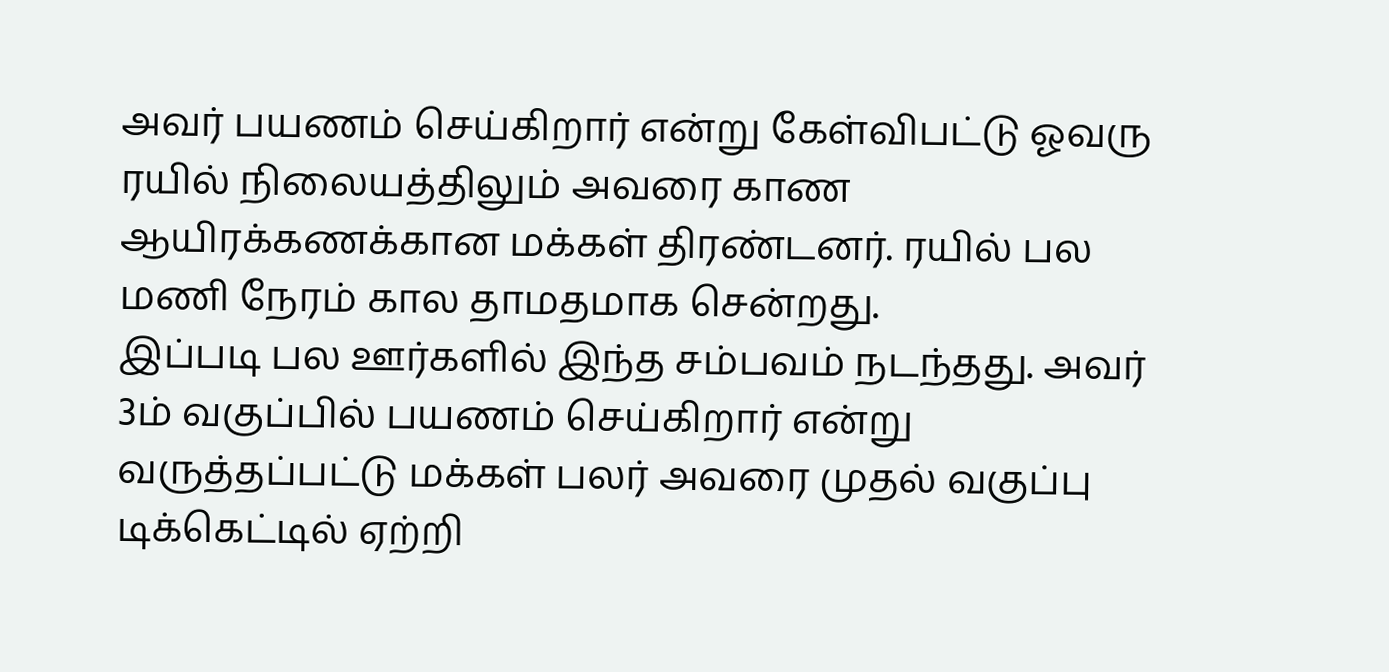அவர் பயணம் செய்கிறார் என்று கேள்விபட்டு ஓவரு ரயில் நிலையத்திலும் அவரை காண ஆயிரக்கணக்கான மக்கள் திரண்டனர். ரயில் பல மணி நேரம் கால தாமதமாக சென்றது.
இப்படி பல ஊர்களில் இந்த சம்பவம் நடந்தது. அவர் 3ம் வகுப்பில் பயணம் செய்கிறார் என்று வருத்தப்பட்டு மக்கள் பலர் அவரை முதல் வகுப்பு டிக்கெட்டில் ஏற்றி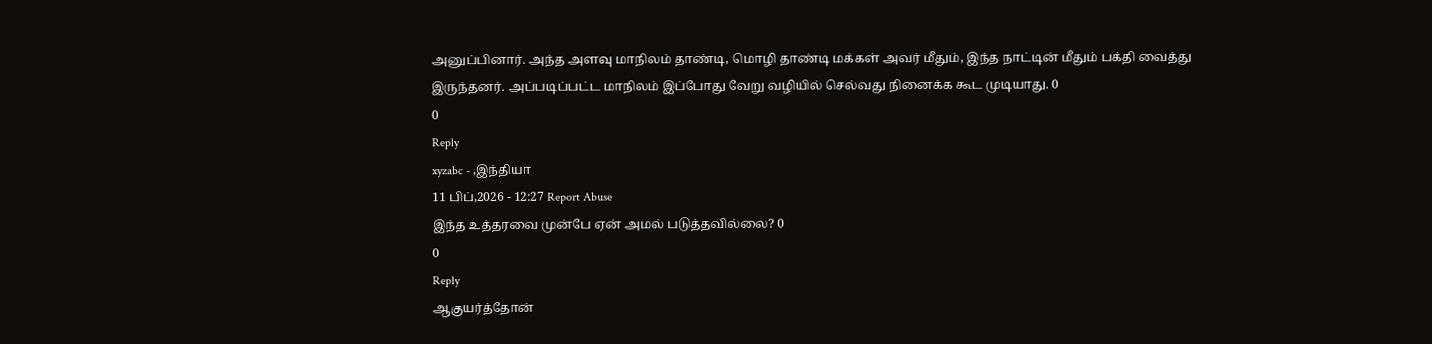அனுப்பினார். அந்த அளவு மாநிலம் தாண்டி, மொழி தாண்டி மக்கள் அவர் மீதும், இந்த நாட்டின் மீதும் பக்தி வைத்து இருந்தனர். அப்படிப்பட்ட மாநிலம் இப்போது வேறு வழியில் செல்வது நினைக்க கூட முடியாது. 0
0
Reply
xyzabc - ,இந்தியா
11 பிப்,2026 - 12:27 Report Abuse
இந்த உத்தரவை முன்பே ஏன் அமல் படுத்தவில்லை? 0
0
Reply
ஆகுயர்த்தோன்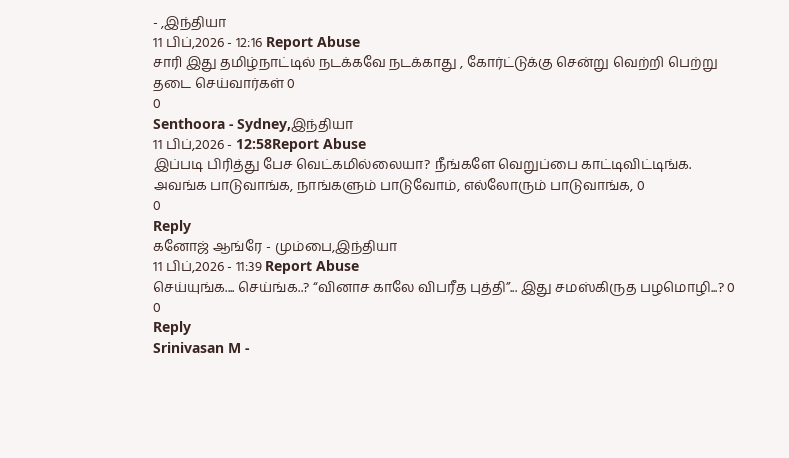- ,இந்தியா
11 பிப்,2026 - 12:16 Report Abuse
சாரி இது தமிழ்நாட்டில் நடக்கவே நடக்காது , கோர்ட்டுக்கு சென்று வெற்றி பெற்று தடை செய்வார்கள் 0
0
Senthoora - Sydney,இந்தியா
11 பிப்,2026 - 12:58Report Abuse
இப்படி பிரித்து பேச வெட்கமில்லையா? நீங்களே வெறுப்பை காட்டிவிட்டிங்க. அவங்க பாடுவாங்க, நாங்களும் பாடுவோம், எல்லோரும் பாடுவாங்க, 0
0
Reply
கனோஜ் ஆங்ரே - மும்பை,இந்தியா
11 பிப்,2026 - 11:39 Report Abuse
செய்யுங்க.... செய்ங்க..? “வினாச காலே விபரீத புத்தி”... இது சமஸ்கிருத பழமொழி...? 0
0
Reply
Srinivasan M -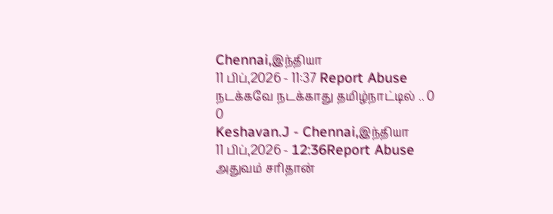Chennai,இந்தியா
11 பிப்,2026 - 11:37 Report Abuse
நடக்கவே நடக்காது தமிழ்நாட்டில் .. 0
0
Keshavan.J - Chennai,இந்தியா
11 பிப்,2026 - 12:36Report Abuse
அதுவம் சரிதான்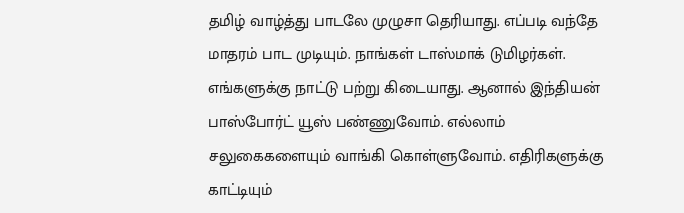தமிழ் வாழ்த்து பாடலே முழுசா தெரியாது. எப்படி வந்தே மாதரம் பாட முடியும். நாங்கள் டாஸ்மாக் டுமிழர்கள். எங்களுக்கு நாட்டு பற்று கிடையாது. ஆனால் இந்தியன் பாஸ்போர்ட் யூஸ் பண்ணுவோம். எல்லாம் சலுகைகளையும் வாங்கி கொள்ளுவோம். எதிரிகளுக்கு காட்டியும்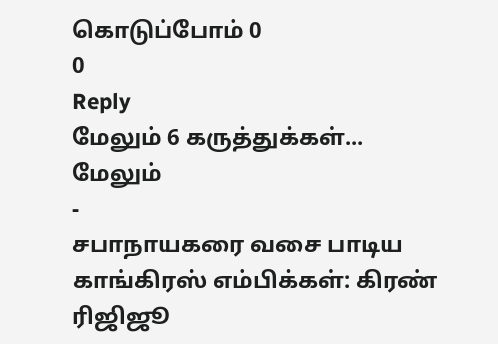கொடுப்போம் 0
0
Reply
மேலும் 6 கருத்துக்கள்...
மேலும்
-
சபாநாயகரை வசை பாடிய காங்கிரஸ் எம்பிக்கள்: கிரண் ரிஜிஜூ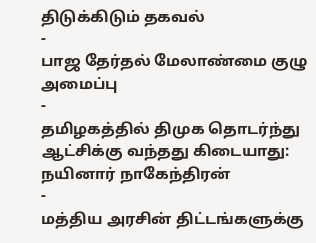திடுக்கிடும் தகவல்
-
பாஜ தேர்தல் மேலாண்மை குழு அமைப்பு
-
தமிழகத்தில் திமுக தொடர்ந்து ஆட்சிக்கு வந்தது கிடையாது: நயினார் நாகேந்திரன்
-
மத்திய அரசின் திட்டங்களுக்கு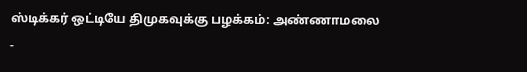ஸ்டிக்கர் ஒட்டியே திமுகவுக்கு பழக்கம்: அண்ணாமலை
-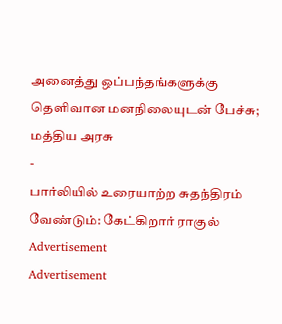அனைத்து ஒப்பந்தங்களுக்கு தெளிவான மனநிலையுடன் பேச்சு; மத்திய அரசு
-
பார்லியில் உரையாற்ற சுதந்திரம் வேண்டும்: கேட்கிறார் ராகுல்
Advertisement
Advertisement